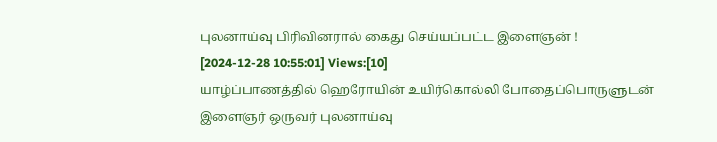புலனாய்வு பிரிவினரால் கைது செய்யப்பட்ட இளைஞன் !
[2024-12-28 10:55:01] Views:[10]
யாழ்ப்பாணத்தில் ஹெரோயின் உயிர்கொல்லி போதைப்பொருளுடன் இளைஞர் ஒருவர் புலனாய்வு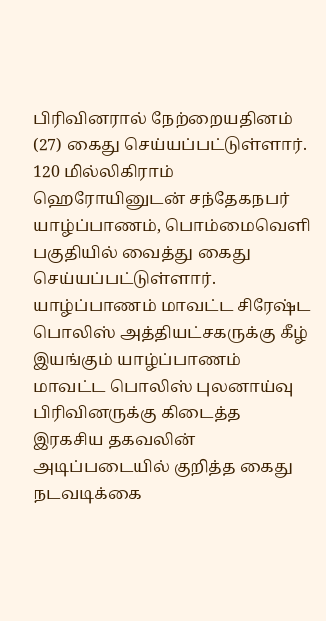பிரிவினரால் நேற்றையதினம் (27) கைது செய்யப்பட்டுள்ளார்.
120 மில்லிகிராம் ஹெரோயினுடன் சந்தேகநபர் யாழ்ப்பாணம், பொம்மைவெளி பகுதியில் வைத்து கைது செய்யப்பட்டுள்ளார்.
யாழ்ப்பாணம் மாவட்ட சிரேஷ்ட பொலிஸ் அத்தியட்சகருக்கு கீழ் இயங்கும் யாழ்ப்பாணம் மாவட்ட பொலிஸ் புலனாய்வு பிரிவினருக்கு கிடைத்த இரகசிய தகவலின் அடிப்படையில் குறித்த கைது நடவடிக்கை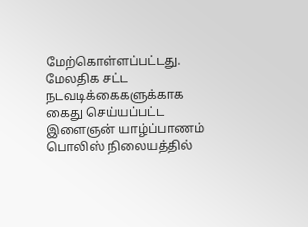மேற்கொள்ளப்பட்டது.
மேலதிக சட்ட நடவடிக்கைகளுக்காக கைது செய்யப்பட்ட இளைஞன் யாழ்ப்பாணம் பொலிஸ் நிலையத்தில்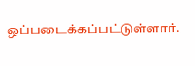ஒப்படைக்கப்பட்டுள்ளார்.